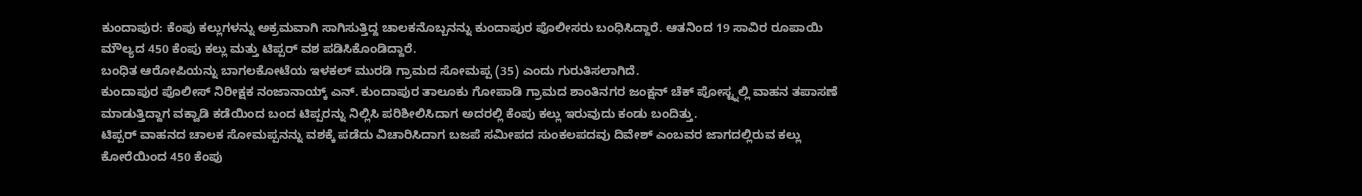ಕುಂದಾಪುರ: ಕೆಂಪು ಕಲ್ಲುಗಳನ್ನು ಅಕ್ರಮವಾಗಿ ಸಾಗಿಸುತ್ತಿದ್ದ ಚಾಲಕನೊಬ್ಬನನ್ನು ಕುಂದಾಪುರ ಪೊಲೀಸರು ಬಂಧಿಸಿದ್ದಾರೆ. ಆತನಿಂದ 19 ಸಾವಿರ ರೂಪಾಯಿ ಮೌಲ್ಯದ 450 ಕೆಂಪು ಕಲ್ಲು ಮತ್ತು ಟಿಪ್ಪರ್ ವಶ ಪಡಿಸಿಕೊಂಡಿದ್ದಾರೆ.
ಬಂಧಿತ ಆರೋಪಿಯನ್ನು ಬಾಗಲಕೋಟೆಯ ಇಳಕಲ್ ಮುರಡಿ ಗ್ರಾಮದ ಸೋಮಪ್ಪ (35) ಎಂದು ಗುರುತಿಸಲಾಗಿದೆ.
ಕುಂದಾಪುರ ಪೊಲೀಸ್ ನಿರೀಕ್ಷಕ ನಂಜಾನಾಯ್ಕ್ ಎನ್. ಕುಂದಾಪುರ ತಾಲೂಕು ಗೋಪಾಡಿ ಗ್ರಾಮದ ಶಾಂತಿನಗರ ಜಂಕ್ಷನ್ ಚೆಕ್ ಪೋಸ್ಟ್ನಲ್ಲಿ ವಾಹನ ತಪಾಸಣೆ ಮಾಡುತ್ತಿದ್ದಾಗ ವಕ್ವಾಡಿ ಕಡೆಯಿಂದ ಬಂದ ಟಿಪ್ಪರನ್ನು ನಿಲ್ಲಿಸಿ ಪರಿಶೀಲಿಸಿದಾಗ ಅದರಲ್ಲಿ ಕೆಂಪು ಕಲ್ಲು ಇರುವುದು ಕಂಡು ಬಂದಿತ್ತು.
ಟಿಪ್ಪರ್ ವಾಹನದ ಚಾಲಕ ಸೋಮಪ್ಪನನ್ನು ವಶಕ್ಕೆ ಪಡೆದು ವಿಚಾರಿಸಿದಾಗ ಬಜಪೆ ಸಮೀಪದ ಸುಂಕಲಪದವು ದಿವೇಶ್ ಎಂಬವರ ಜಾಗದಲ್ಲಿರುವ ಕಲ್ಲು ಕೋರೆಯಿಂದ 450 ಕೆಂಪು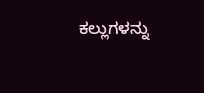ಕಲ್ಲುಗಳನ್ನು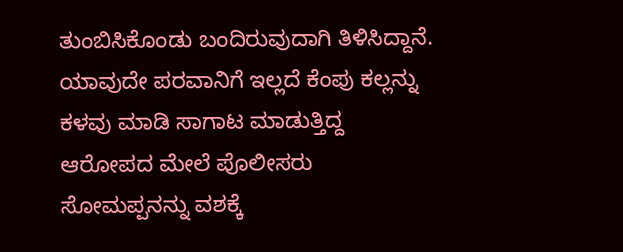ತುಂಬಿಸಿಕೊಂಡು ಬಂದಿರುವುದಾಗಿ ತಿಳಿಸಿದ್ದಾನೆ. ಯಾವುದೇ ಪರವಾನಿಗೆ ಇಲ್ಲದೆ ಕೆಂಪು ಕಲ್ಲನ್ನು ಕಳವು ಮಾಡಿ ಸಾಗಾಟ ಮಾಡುತ್ತಿದ್ದ ಆರೋಪದ ಮೇಲೆ ಪೊಲೀಸರು ಸೋಮಪ್ಪನನ್ನು ವಶಕ್ಕೆ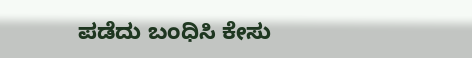ಪಡೆದು ಬಂಧಿಸಿ ಕೇಸು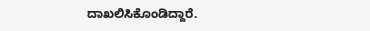ದಾಖಲಿಸಿಕೊಂಡಿದ್ದಾರೆ.